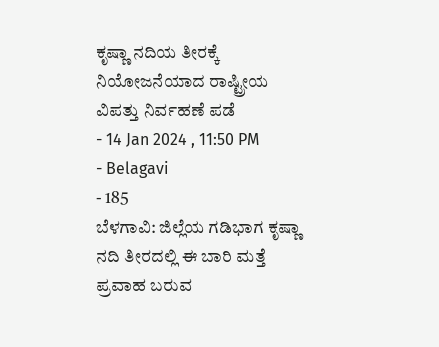ಕೃಷ್ಣಾ ನದಿಯ ತೀರಕ್ಕೆ ನಿಯೋಜನೆಯಾದ ರಾಷ್ಟ್ರೀಯ ವಿಪತ್ತು ನಿರ್ವಹಣೆ ಪಡೆ
- 14 Jan 2024 , 11:50 PM
- Belagavi
- 185
ಬೆಳಗಾವಿ: ಜಿಲ್ಲೆಯ ಗಡಿಭಾಗ ಕೃಷ್ಣಾ ನದಿ ತೀರದಲ್ಲಿ ಈ ಬಾರಿ ಮತ್ತೆ ಪ್ರವಾಹ ಬರುವ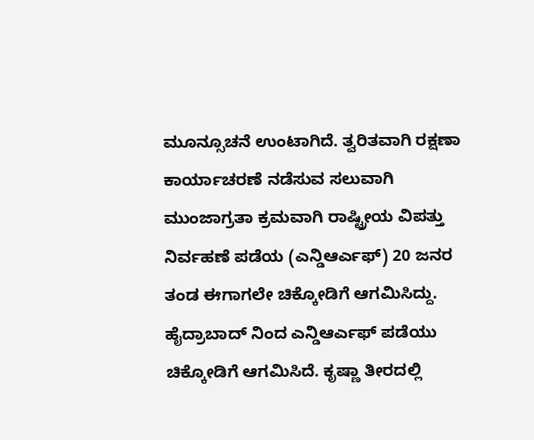ಮೂನ್ಸೂಚನೆ ಉಂಟಾಗಿದೆ. ತ್ವರಿತವಾಗಿ ರಕ್ಷಣಾ ಕಾರ್ಯಾಚರಣೆ ನಡೆಸುವ ಸಲುವಾಗಿ ಮುಂಜಾಗ್ರತಾ ಕ್ರಮವಾಗಿ ರಾಷ್ಟ್ರೀಯ ವಿಪತ್ತು ನಿರ್ವಹಣೆ ಪಡೆಯ (ಎನ್ಡಿಆರ್ಎಫ್) 20 ಜನರ ತಂಡ ಈಗಾಗಲೇ ಚಿಕ್ಕೋಡಿಗೆ ಆಗಮಿಸಿದ್ದು. ಹೈದ್ರಾಬಾದ್ ನಿಂದ ಎನ್ಡಿಆರ್ಎಫ್ ಪಡೆಯು ಚಿಕ್ಕೋಡಿಗೆ ಆಗಮಿಸಿದೆ. ಕೃಷ್ಣಾ ತೀರದಲ್ಲಿ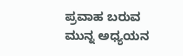ಪ್ರವಾಹ ಬರುವ ಮುನ್ನ ಅಧ್ಯಯನ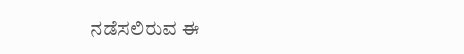ನಡೆಸಲಿರುವ ಈ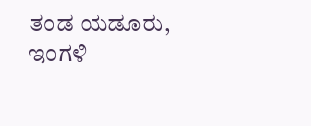ತಂಡ ಯಡೂರು, ಇಂಗಳಿ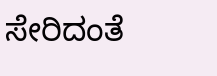ಸೇರಿದಂತೆ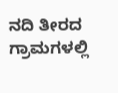ನದಿ ತೀರದ ಗ್ರಾಮಗಳಲ್ಲಿ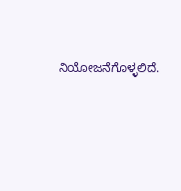ನಿಯೋಜನೆಗೊಳ್ಳಲಿದೆ.